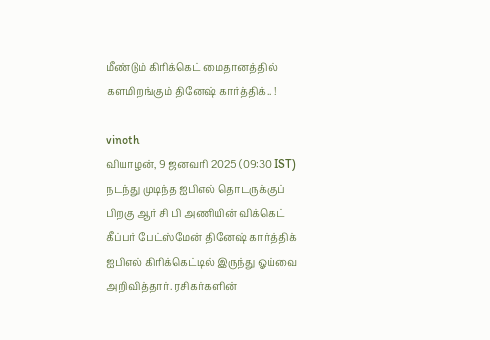மீண்டும் கிரிக்கெட் மைதானத்தில் களமிறங்கும் தினேஷ் கார்த்திக்.. !

vinoth
வியாழன், 9 ஜனவரி 2025 (09:30 IST)
நடந்து முடிந்த ஐபிஎல் தொடருக்குப் பிறகு ஆர் சி பி அணியின் விக்கெட் கீப்பர் பேட்ஸ்மேன் தினேஷ் கார்த்திக் ஐபிஎல் கிரிக்கெட்டில் இருந்து ஓய்வை அறிவித்தார். ரசிகர்களின்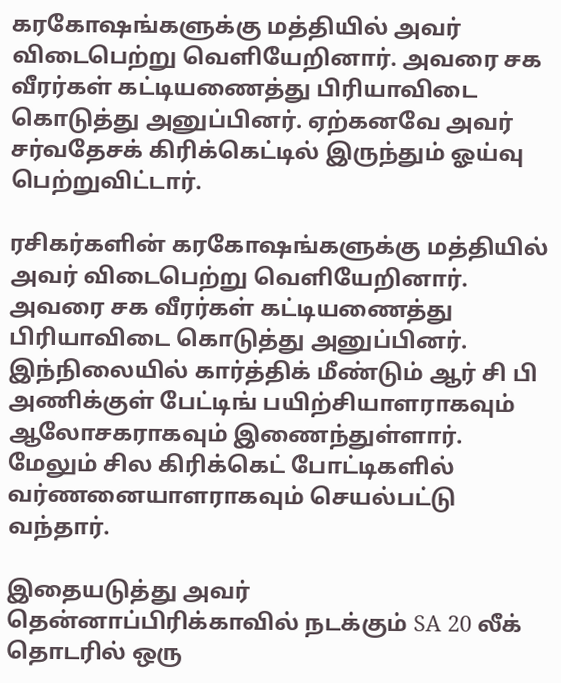கரகோஷங்களுக்கு மத்தியில் அவர் விடைபெற்று வெளியேறினார். அவரை சக வீரர்கள் கட்டியணைத்து பிரியாவிடை கொடுத்து அனுப்பினர். ஏற்கனவே அவர் சர்வதேசக் கிரிக்கெட்டில் இருந்தும் ஓய்வு பெற்றுவிட்டார்.

ரசிகர்களின் கரகோஷங்களுக்கு மத்தியில் அவர் விடைபெற்று வெளியேறினார். அவரை சக வீரர்கள் கட்டியணைத்து பிரியாவிடை கொடுத்து அனுப்பினர். இந்நிலையில் கார்த்திக் மீண்டும் ஆர் சி பி அணிக்குள் பேட்டிங் பயிற்சியாளராகவும் ஆலோசகராகவும் இணைந்துள்ளார். மேலும் சில கிரிக்கெட் போட்டிகளில் வர்ணனையாளராகவும் செயல்பட்டு வந்தார்.

இதையடுத்து அவர் தென்னாப்பிரிக்காவில் நடக்கும் SA 20 லீக் தொடரில் ஒரு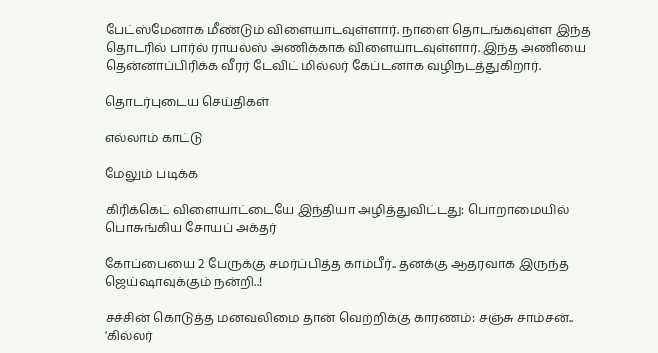பேட்ஸ்மேனாக மீண்டும் விளையாடவுள்ளார். நாளை தொடங்கவுள்ள இந்த தொடரில் பார்ல் ராயல்ஸ் அணிக்காக விளையாடவுள்ளார். இந்த அணியை தென்னாப்பிரிக்க வீரர் டேவிட் மில்லர் கேப்டனாக வழிநடத்துகிறார்.

தொடர்புடைய செய்திகள்

எல்லாம் காட்டு

மேலும் படிக்க

கிரிக்கெட் விளையாட்டையே இந்தியா அழித்துவிட்டது: பொறாமையில் பொசுங்கிய சோயப் அக்தர்

கோப்பையை 2 பேருக்கு சமர்ப்பித்த காம்பீர்.. தனக்கு ஆதரவாக இருந்த ஜெய்ஷாவுக்கும் நன்றி..!

சச்சின் கொடுத்த மனவலிமை தான் வெற்றிக்கு காரணம்: சஞ்சு சாம்சன்.. 'கில்லர்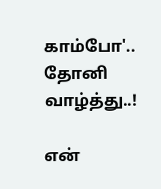காம்போ'.. தோனி வாழ்த்து..!

என்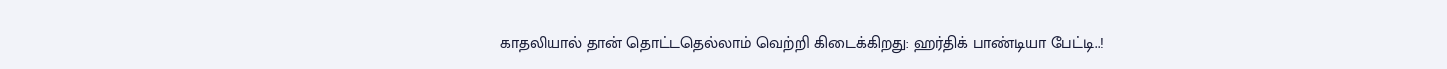காதலியால் தான் தொட்டதெல்லாம் வெற்றி கிடைக்கிறது: ஹர்திக் பாண்டியா பேட்டி..!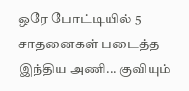ஒரே போட்டியில் 5 சாதனைகள் படைத்த இந்திய அணி... குவியும்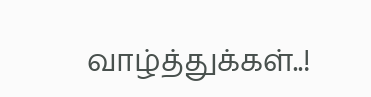வாழ்த்துக்கள்..!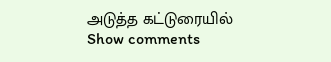அடுத்த கட்டுரையில்
Show comments